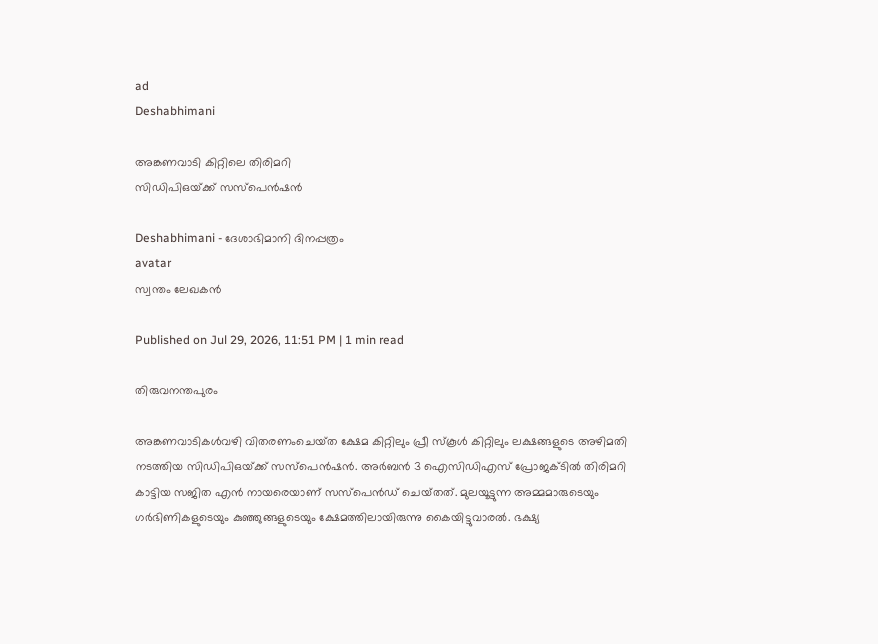ad
Deshabhimani

അങ്കണവാടി കിറ്റിലെ തിരിമറി
സിഡിപിഒയ്‌ക്ക്‌ സസ്‌പെൻഷൻ

Deshabhimani - ദേശാഭിമാനി ദിനപ്പത്രം
avatar
സ്വന്തം ലേഖകൻ

Published on Jul 29, 2026, 11:51 PM | 1 min read

തിരുവനന്തപുരം

അങ്കണവാടികൾവഴി വിതരണംചെയ്‌ത ക്ഷേമ കിറ്റിലും പ്രീ സ്‌കൂൾ കിറ്റിലും ലക്ഷങ്ങളുടെ അഴിമതി നടത്തിയ സിഡിപിഒയ്‌ക്ക്‌ സസ്‌പെൻഷൻ. അർബൻ 3 ഐസിഡിഎസ്‌ പ്രോജക്ടിൽ തിരിമറി കാട്ടിയ സജിത എൻ നായരെയാണ്‌ സസ്‌പെൻഡ്‌ ചെയ്‌തത്‌. മുലയൂട്ടുന്ന അമ്മമാരുടെയും ഗർഭിണികളുടെയും കുഞ്ഞുങ്ങളുടെയും ക്ഷേമത്തിലായിരുന്നു കൈയിട്ടുവാരൽ. ഭക്ഷ്യ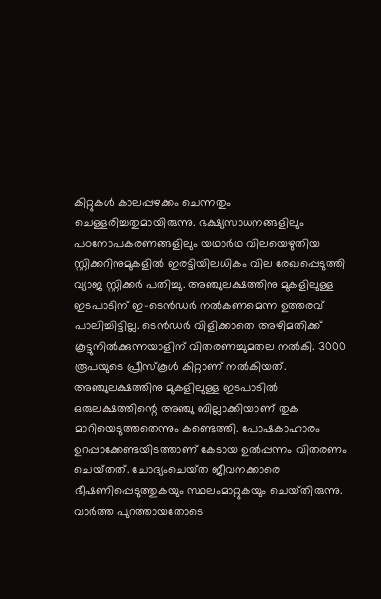കിറ്റുകൾ കാലപ്പഴക്കം ചെന്നതും ചെള്ളരിച്ചതുമായിരുന്നു. ഭക്ഷ്യസാധനങ്ങളിലും പഠനോപകരണങ്ങളിലും യഥാർഥ വിലയെഴുതിയ സ്റ്റിക്കറിനുമുകളിൽ ഇരട്ടിയിലധികം വില രേഖപ്പെടുത്തി വ്യാജ സ്റ്റിക്കർ പതിച്ചു. അഞ്ചുലക്ഷത്തിനു മുകളിലുള്ള ഇടപാടിന്‌ ഇ–ടെൻഡർ നൽകണമെന്ന ഉത്തരവ് പാലിച്ചിട്ടില്ല. ടെൻഡർ വിളിക്കാതെ അഴിമതിക്ക്‌ കൂട്ടുനിൽക്കുന്നയാളിന്‌ വിതരണച്ചുമതല നൽകി. 3000 രൂപയുടെ പ്രീസ്‌കൂൾ കിറ്റാണ്‌ നൽകിയത്‌. അഞ്ചുലക്ഷത്തിനു മുകളിലുള്ള ഇടപാടിൽ ഒരുലക്ഷത്തിന്റെ അഞ്ചു ബില്ലാക്കിയാണ്‌ തുക മാറിയെടുത്തതെന്നും കണ്ടെത്തി. പോഷകാഹാരം ഉറപ്പാക്കേണ്ടയിടത്താണ്‌ കേടായ ഉൽപ്പന്നം വിതരണം ചെയ്‌തത്‌. ചോദ്യംചെയ്‌ത ജീവനക്കാരെ ഭീഷണിപ്പെടുത്തുകയും സ്ഥലംമാറ്റുകയും ചെയ്‌തിരുന്നു. വാർത്ത പുറത്തായതോടെ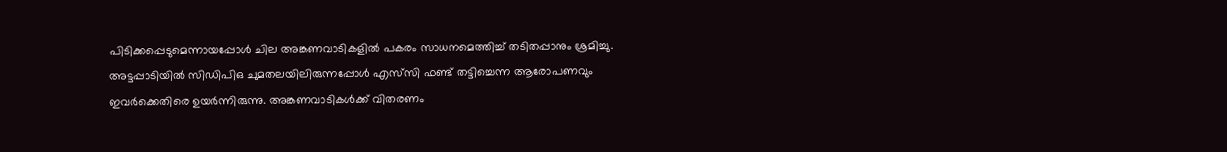പിടിക്കപ്പെടുമെന്നായപ്പോൾ ചില അങ്കണവാടികളിൽ പകരം സാധനമെത്തിച്ച്‌ തടിതപ്പാനും ശ്രമിച്ചു. അട്ടപ്പാടിയിൽ സിഡിപിഒ ചുമതലയിലിരുന്നപ്പോൾ എസ്‌സി ഫണ്ട്‌ തട്ടിച്ചെന്ന ആരോപണവും ഇവർക്കെതിരെ ഉയർന്നിരുന്നു. അങ്കണവാടികൾക്ക്‌ വിതരണം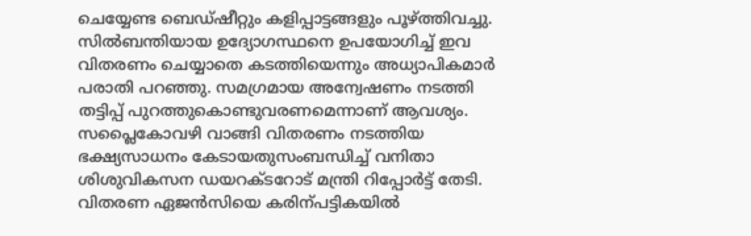ചെയ്യേണ്ട ബെഡ്‌ഷീറ്റും കളിപ്പാട്ടങ്ങളും പൂഴ്‌ത്തിവച്ചു. സിൽബന്തിയായ ഉദ്യോഗസ്ഥനെ ഉപയോഗിച്ച്‌ ഇവ വിതരണം ചെയ്യാതെ കടത്തിയെന്നും അധ്യാപികമാർ പരാതി പറഞ്ഞു. സമഗ്രമായ അന്വേഷണം നടത്തി തട്ടിപ്പ്‌ പുറത്തുകൊണ്ടുവരണമെന്നാണ്‌ ആവശ്യം. സപ്ലൈകോവഴി വാങ്ങി വിതരണം നടത്തിയ ഭക്ഷ്യസാധനം കേടായതുസംബന്ധിച്ച്‌ വനിതാ ശിശുവികസന ഡയറക്ടറോട്‌ മന്ത്രി റിപ്പോർട്ട്‌ തേടി. വിതരണ ഏജൻസിയെ കരിന്പട്ടികയിൽ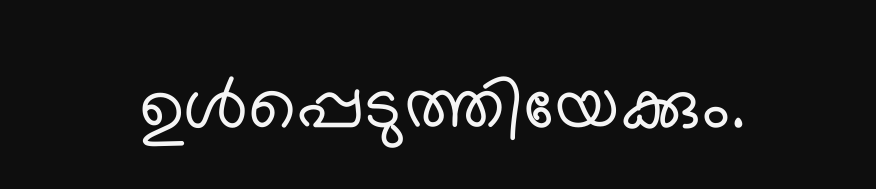ഉൾപ്പെടുത്തിയേക്കും.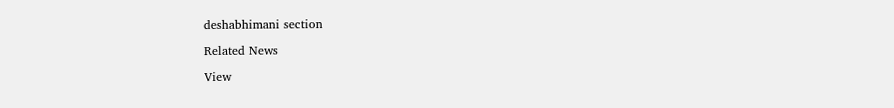deshabhimani section

Related News

View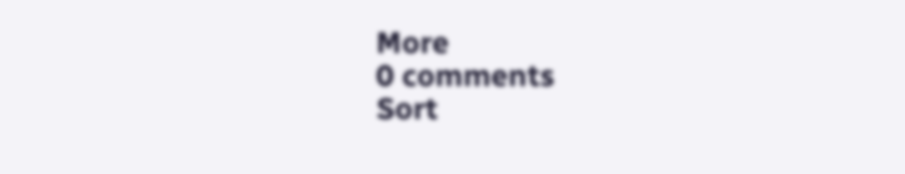More
0 comments
Sort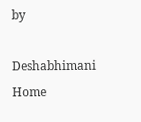by

Deshabhimani
Home